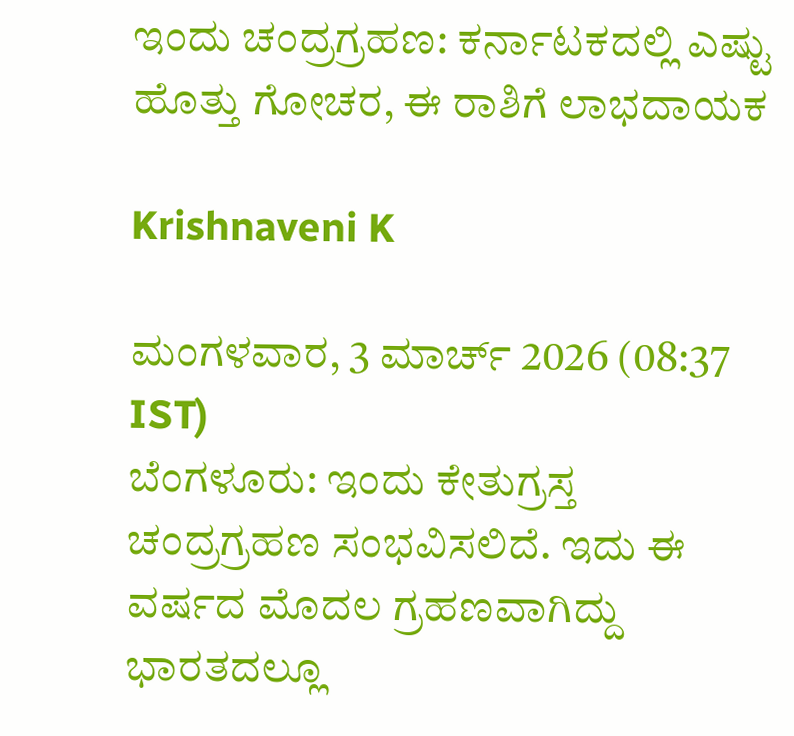ಇಂದು ಚಂದ್ರಗ್ರಹಣ: ಕರ್ನಾಟಕದಲ್ಲಿ ಎಷ್ಟು ಹೊತ್ತು ಗೋಚರ, ಈ ರಾಶಿಗೆ ಲಾಭದಾಯಕ

Krishnaveni K

ಮಂಗಳವಾರ, 3 ಮಾರ್ಚ್ 2026 (08:37 IST)
ಬೆಂಗಳೂರು: ಇಂದು ಕೇತುಗ್ರಸ್ತ ಚಂದ್ರಗ್ರಹಣ ಸಂಭವಿಸಲಿದೆ. ಇದು ಈ ವರ್ಷದ ಮೊದಲ ಗ್ರಹಣವಾಗಿದ್ದು ಭಾರತದಲ್ಲೂ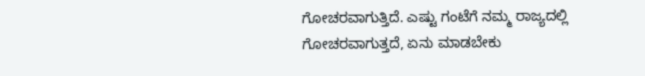ಗೋಚರವಾಗುತ್ತಿದೆ. ಎಷ್ಟು ಗಂಟೆಗೆ ನಮ್ಮ ರಾಜ್ಯದಲ್ಲಿ ಗೋಚರವಾಗುತ್ತದೆ, ಏನು ಮಾಡಬೇಕು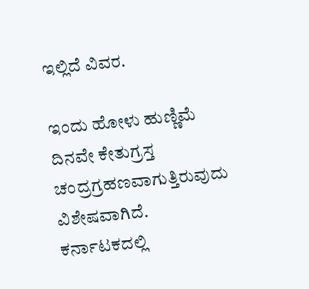ಇಲ್ಲಿದೆ ವಿವರ.

ಇಂದು ಹೋಳು ಹುಣ್ಣಿಮೆ ದಿನವೇ ಕೇತುಗ್ರಸ್ತ ಚಂದ್ರಗ್ರಹಣವಾಗುತ್ತಿರುವುದು ವಿಶೇಷವಾಗಿದೆ. ಕರ್ನಾಟಕದಲ್ಲಿ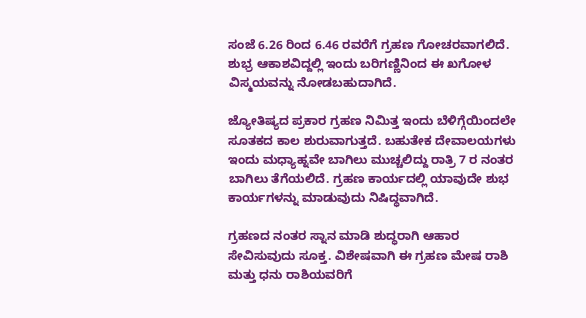ಸಂಜೆ 6.26 ರಿಂದ 6.46 ರವರೆಗೆ ಗ್ರಹಣ ಗೋಚರವಾಗಲಿದೆ. ಶುಭ್ರ ಆಕಾಶವಿದ್ದಲ್ಲಿ ಇಂದು ಬರಿಗಣ್ಣಿನಿಂದ ಈ ಖಗೋಳ ವಿಸ್ಮಯವನ್ನು ನೋಡಬಹುದಾಗಿದೆ.

ಜ್ಯೋತಿಷ್ಯದ ಪ್ರಕಾರ ಗ್ರಹಣ ನಿಮಿತ್ತ ಇಂದು ಬೆಳಿಗ್ಗೆಯಿಂದಲೇ ಸೂತಕದ ಕಾಲ ಶುರುವಾಗುತ್ತದೆ. ಬಹುತೇಕ ದೇವಾಲಯಗಳು ಇಂದು ಮಧ್ಯಾಹ್ನವೇ ಬಾಗಿಲು ಮುಚ್ಚಲಿದ್ದು ರಾತ್ರಿ 7 ರ ನಂತರ ಬಾಗಿಲು ತೆಗೆಯಲಿದೆ. ಗ್ರಹಣ ಕಾರ್ಯದಲ್ಲಿ ಯಾವುದೇ ಶುಭ ಕಾರ್ಯಗಳನ್ನು ಮಾಡುವುದು ನಿಷಿದ್ಧವಾಗಿದೆ.

ಗ್ರಹಣದ ನಂತರ ಸ್ನಾನ ಮಾಡಿ ಶುದ್ಧರಾಗಿ ಆಹಾರ ಸೇವಿಸುವುದು ಸೂಕ್ತ. ವಿಶೇಷವಾಗಿ ಈ ಗ್ರಹಣ ಮೇಷ ರಾಶಿ ಮತ್ತು ಧನು ರಾಶಿಯವರಿಗೆ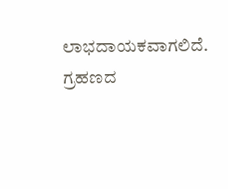ಲಾಭದಾಯಕವಾಗಲಿದೆ. ಗ್ರಹಣದ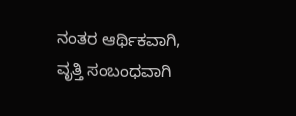ನಂತರ ಆರ್ಥಿಕವಾಗಿ, ವೃತ್ತಿ ಸಂಬಂಧವಾಗಿ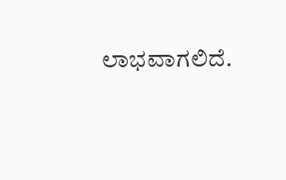ಲಾಭವಾಗಲಿದೆ.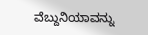ವೆಬ್ದುನಿಯಾವನ್ನು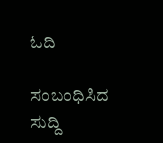ಓದಿ

ಸಂಬಂಧಿಸಿದ ಸುದ್ದಿ